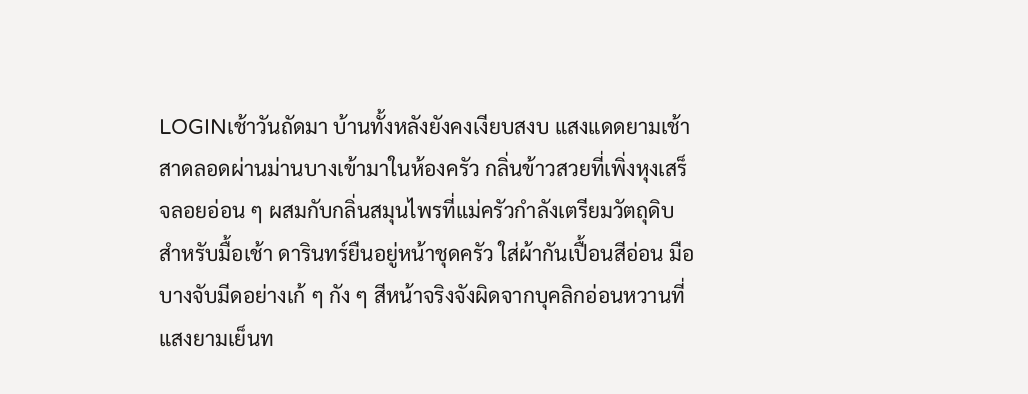LOGINเช้าวันถัดมา บ้านทั้งหลังยังคงเงียบสงบ แสงแดดยามเช้าสาดลอดผ่านม่านบางเข้ามาในห้องครัว กลิ่นข้าวสวยที่เพิ่งหุงเสร็จลอยอ่อน ๆ ผสมกับกลิ่นสมุนไพรที่แม่ครัวกำลังเตรียมวัตถุดิบสำหรับมื้อเช้า ดารินทร์ยืนอยู่หน้าชุดครัว ใส่ผ้ากันเปื้อนสีอ่อน มือบางจับมีดอย่างเก้ ๆ กัง ๆ สีหน้าจริงจังผิดจากบุคลิกอ่อนหวานที่
แสงยามเย็นท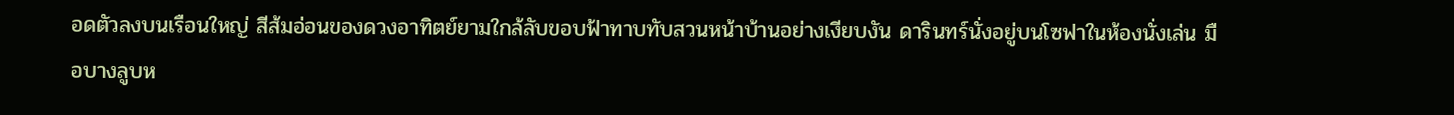อดตัวลงบนเรือนใหญ่ สีส้มอ่อนของดวงอาทิตย์ยามใกล้ลับขอบฟ้าทาบทับสวนหน้าบ้านอย่างเงียบงัน ดารินทร์นั่งอยู่บนโซฟาในห้องนั่งเล่น มือบางลูบห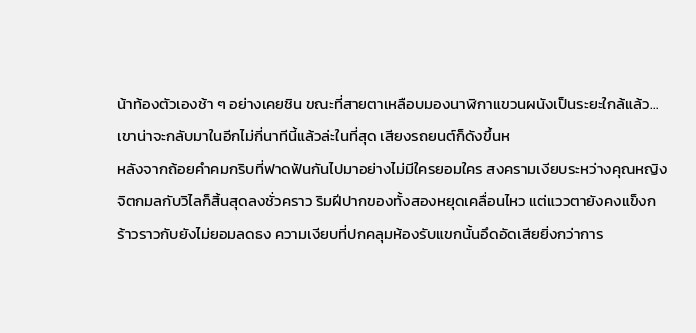น้าท้องตัวเองช้า ๆ อย่างเคยชิน ขณะที่สายตาเหลือบมองนาฬิกาแขวนผนังเป็นระยะใกล้แล้ว…เขาน่าจะกลับมาในอีกไม่กี่นาทีนี้แล้วล่ะในที่สุด เสียงรถยนต์ก็ดังขึ้นห
หลังจากถ้อยคำคมกริบที่ฟาดฟันกันไปมาอย่างไม่มีใครยอมใคร สงครามเงียบระหว่างคุณหญิงจิตกมลกับวิไลก็สิ้นสุดลงชั่วคราว ริมฝีปากของทั้งสองหยุดเคลื่อนไหว แต่แววตายังคงแข็งกร้าวราวกับยังไม่ยอมลดธง ความเงียบที่ปกคลุมห้องรับแขกนั้นอึดอัดเสียยิ่งกว่าการ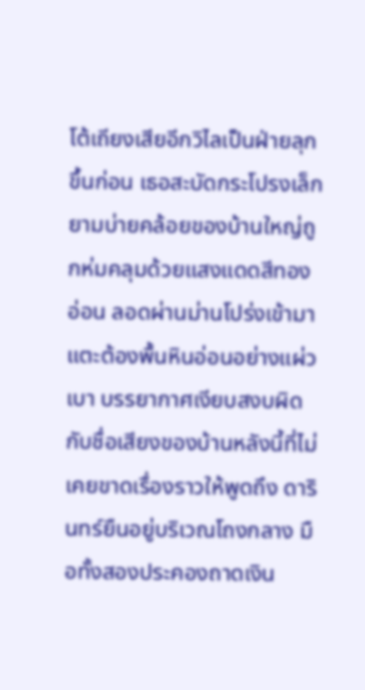โต้เถียงเสียอีกวิไลเป็นฝ่ายลุกขึ้นก่อน เธอสะบัดกระโปรงเล็ก
ยามบ่ายคล้อยของบ้านใหญ่ถูกห่มคลุมด้วยแสงแดดสีทองอ่อน ลอดผ่านม่านโปร่งเข้ามาแตะต้องพื้นหินอ่อนอย่างแผ่วเบา บรรยากาศเงียบสงบผิดกับชื่อเสียงของบ้านหลังนี้ที่ไม่เคยขาดเรื่องราวให้พูดถึง ดารินทร์ยืนอยู่บริเวณโถงกลาง มือทั้งสองประคองถาดเงิน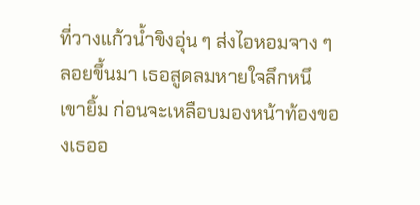ที่วางแก้วน้ำขิงอุ่น ๆ ส่งไอหอมจาง ๆ ลอยขึ้นมา เธอสูดลมหายใจลึกหนึ
เขายิ้ม ก่อนจะเหลือบมองหน้าท้องของเธออ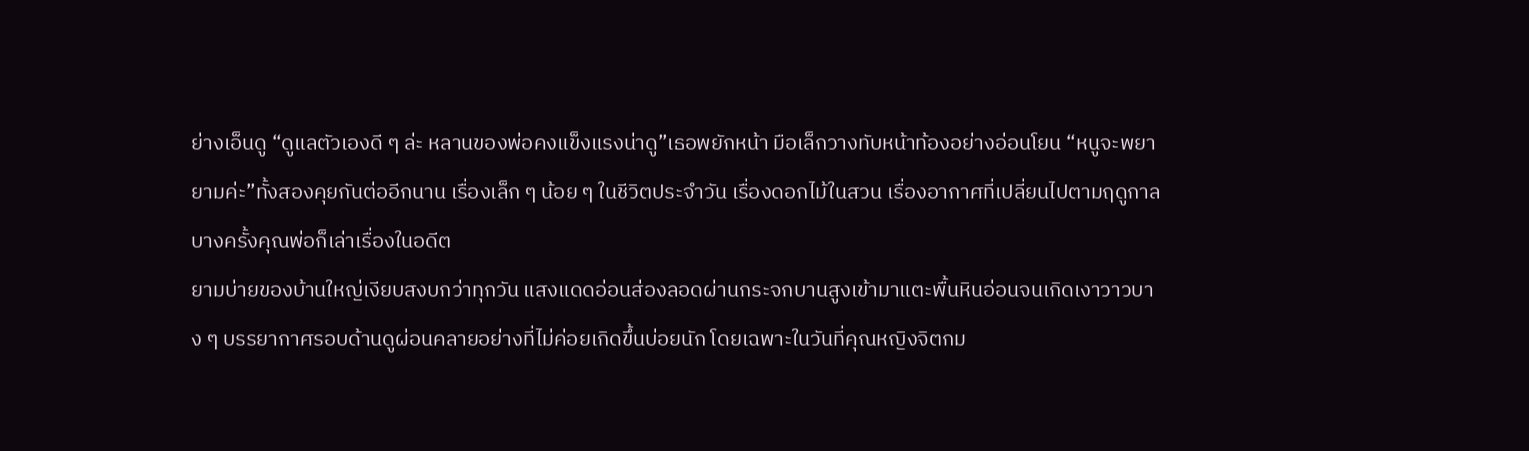ย่างเอ็นดู “ดูแลตัวเองดี ๆ ล่ะ หลานของพ่อคงแข็งแรงน่าดู”เธอพยักหน้า มือเล็กวางทับหน้าท้องอย่างอ่อนโยน “หนูจะพยายามค่ะ”ทั้งสองคุยกันต่ออีกนาน เรื่องเล็ก ๆ น้อย ๆ ในชีวิตประจำวัน เรื่องดอกไม้ในสวน เรื่องอากาศที่เปลี่ยนไปตามฤดูกาล บางครั้งคุณพ่อก็เล่าเรื่องในอดีต
ยามบ่ายของบ้านใหญ่เงียบสงบกว่าทุกวัน แสงแดดอ่อนส่องลอดผ่านกระจกบานสูงเข้ามาแตะพื้นหินอ่อนจนเกิดเงาวาวบาง ๆ บรรยากาศรอบด้านดูผ่อนคลายอย่างที่ไม่ค่อยเกิดขึ้นบ่อยนัก โดยเฉพาะในวันที่คุณหญิงจิตกม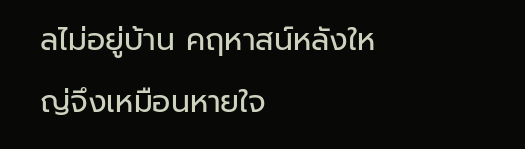ลไม่อยู่บ้าน คฤหาสน์หลังใหญ่จึงเหมือนหายใจ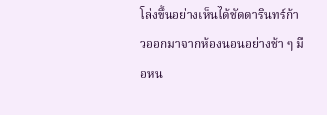โล่งขึ้นอย่างเห็นได้ชัดดารินทร์ก้าวออกมาจากห้องนอนอย่างช้า ๆ มือหน